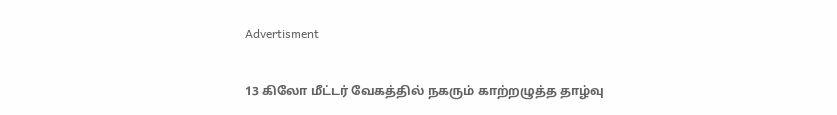Advertisment

13 கிலோ மீட்டர் வேகத்தில் நகரும் காற்றழுத்த தாழ்வு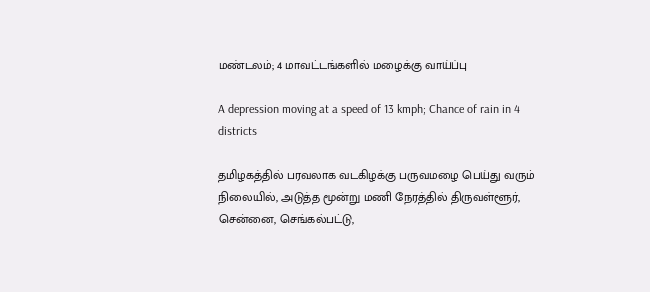மண்டலம்; 4 மாவட்டங்களில் மழைக்கு வாய்ப்பு

A depression moving at a speed of 13 kmph; Chance of rain in 4 districts

தமிழகத்தில் பரவலாக வடகிழக்கு பருவமழை பெய்து வரும் நிலையில், அடுத்த மூன்று மணி நேரத்தில் திருவள்ளூர், சென்னை, செங்கல்பட்டு,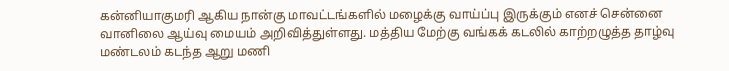கன்னியாகுமரி ஆகிய நான்கு மாவட்டங்களில் மழைக்கு வாய்ப்பு இருக்கும் எனச் சென்னை வானிலை ஆய்வு மையம் அறிவித்துள்ளது. மத்திய மேற்கு வங்கக் கடலில் காற்றழுத்த தாழ்வு மண்டலம் கடந்த ஆறு மணி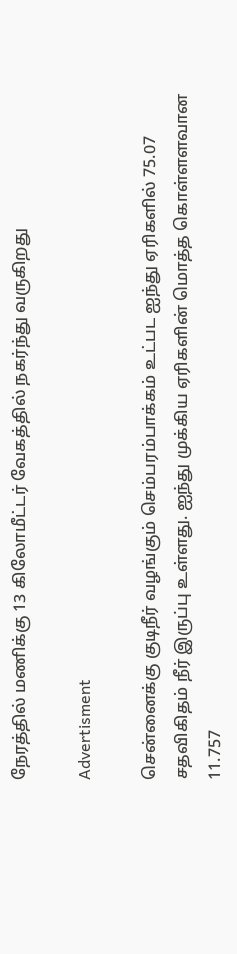நேரத்தில் மணிக்கு 13 கிலோமீட்டர் வேகத்தில் நகர்ந்து வருகிறது

Advertisment

சென்னைக்கு குடிநீர் வழங்கும் செம்பரம்பாக்கம் உட்பட ஐந்து ஏரிகளில் 75.07 சதவிகிதம் நீர் இருப்பு உள்ளது. ஐந்து முக்கிய ஏரிகளின் மொத்த கொள்ளளவான 11.757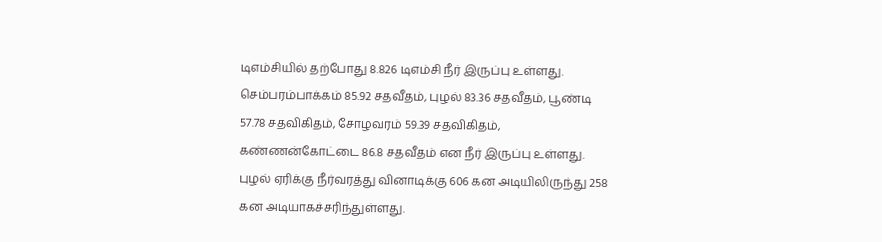டிஎம்சியில் தற்போது 8.826 டிஎம்சி நீர் இருப்பு உள்ளது. செம்பரம்பாக்கம் 85.92 சதவீதம், புழல் 83.36 சதவீதம், பூண்டி 57.78 சதவிகிதம், சோழவரம் 59.39 சதவிகிதம், கண்ணன்கோட்டை 86.8 சதவீதம் என நீர் இருப்பு உள்ளது. புழல் ஏரிக்கு நீர்வரத்து வினாடிக்கு 606 கன அடியிலிருந்து 258 கன அடியாகச்சரிந்துள்ளது.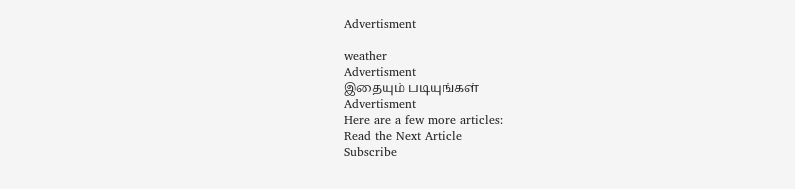Advertisment

weather
Advertisment
இதையும் படியுங்கள்
Advertisment
Here are a few more articles:
Read the Next Article
Subscribe